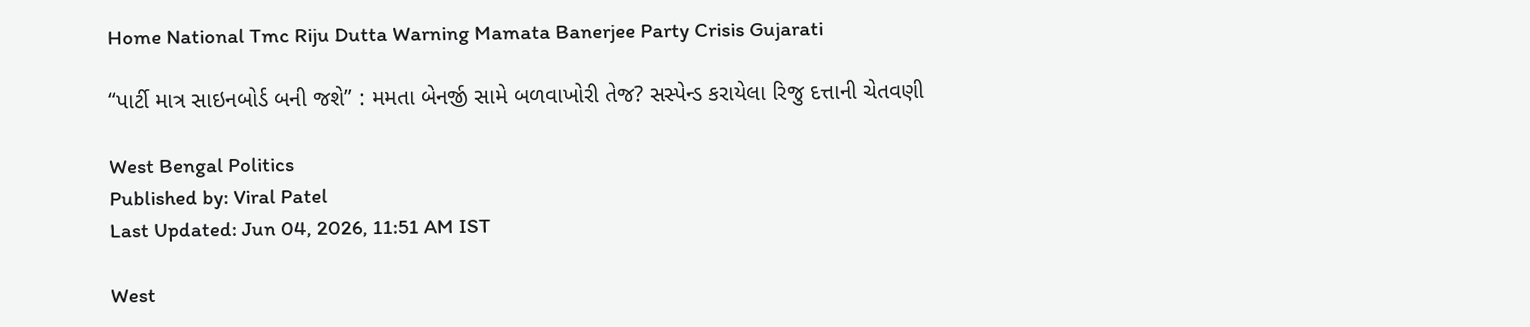Home National Tmc Riju Dutta Warning Mamata Banerjee Party Crisis Gujarati

“પાર્ટી માત્ર સાઇનબોર્ડ બની જશે” : મમતા બેનર્જી સામે બળવાખોરી તેજ? સસ્પેન્ડ કરાયેલા રિજુ દત્તાની ચેતવણી

West Bengal Politics
Published by: Viral Patel
Last Updated: Jun 04, 2026, 11:51 AM IST

West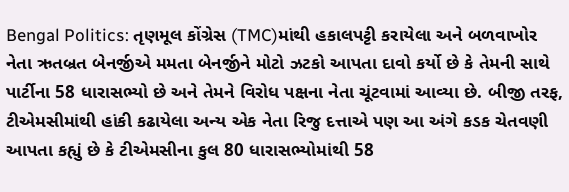Bengal Politics: તૃણમૂલ કોંગ્રેસ (TMC)માંથી હકાલપટ્ટી કરાયેલા અને બળવાખોર નેતા ઋતબ્રત બેનર્જીએ મમતા બેનર્જીને મોટો ઝટકો આપતા દાવો કર્યો છે કે તેમની સાથે પાર્ટીના 58 ધારાસભ્યો છે અને તેમને વિરોધ પક્ષના નેતા ચૂંટવામાં આવ્યા છે. બીજી તરફ, ટીએમસીમાંથી હાંકી કઢાયેલા અન્ય એક નેતા રિજુ દત્તાએ પણ આ અંગે કડક ચેતવણી આપતા કહ્યું છે કે ટીએમસીના કુલ 80 ધારાસભ્યોમાંથી 58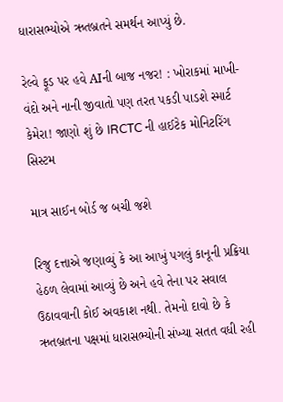ધારાસભ્યોએ ઋતબ્રતને સમર્થન આપ્યું છે.

રેલ્વે ફૂડ પર હવે AIની બાજ નજર! : ખોરાકમાં માખી-વંદો અને નાની જીવાતો પણ તરત પકડી પાડશે સ્માર્ટ કેમેરા! જાણો શું છે IRCTC ની હાઈટેક મોનિટરિંગ સિસ્ટમ

માત્ર સાઈન બોર્ડ જ બચી જશે

રિજુ દત્તાએ જણાવ્યું કે આ આખું પગલું કાનૂની પ્રક્રિયા હેઠળ લેવામાં આવ્યું છે અને હવે તેના પર સવાલ ઉઠાવવાની કોઈ અવકાશ નથી. તેમનો દાવો છે કે ઋતબ્રતના પક્ષમાં ધારાસભ્યોની સંખ્યા સતત વધી રહી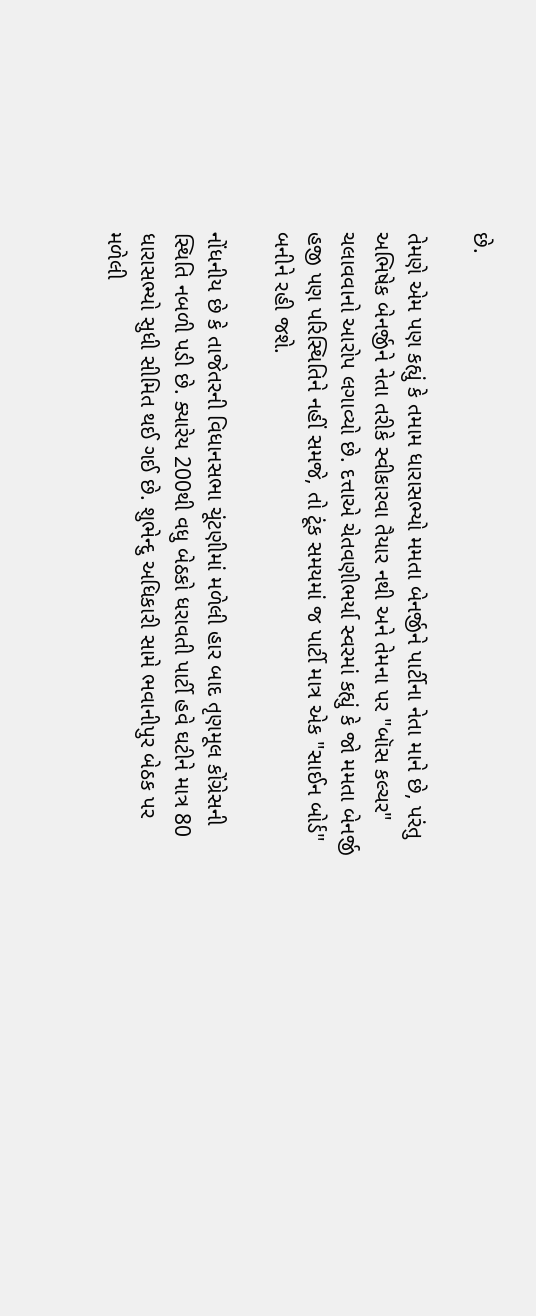છે.

તેમણે એમ પણ કહ્યું કે તમામ ધારાસભ્યો મમતા બેનર્જીને પાર્ટીના નેતા માને છે, પરંતુ અભિષેક બેનર્જીને નેતા તરીકે સ્વીકારવા તૈયાર નથી અને તેમના પર "બૉસ કલ્ચર" ચલાવવાનો આરોપ લગાવ્યો છે. દત્તાએ ચેતવણીભર્યા સ્વરમાં કહ્યું કે જો મમતા બેનર્જી હજી પણ પરિસ્થિતિને નહીં સમજે, તો ટૂંક સમયમાં જ પાર્ટી માત્ર એક "સાઈન બોર્ડ" બનીને રહી જશે.

નોંધનીય છે કે તાજેતરની વિધાનસભા ચૂંટણીમાં મળેલી હાર બાદ તૃણમૂલ કોંગ્રેસની સ્થિતિ નબળી પડી છે. ક્યારેય 200થી વધુ બેઠકો ધરાવતી પાર્ટી હવે ઘટીને માત્ર 80 ધારાસભ્યો સુધી સીમિત થઈ ગઈ છે. શુભેન્દુ અધિકારી સામે ભવાનીપુર બેઠક પર મળેલી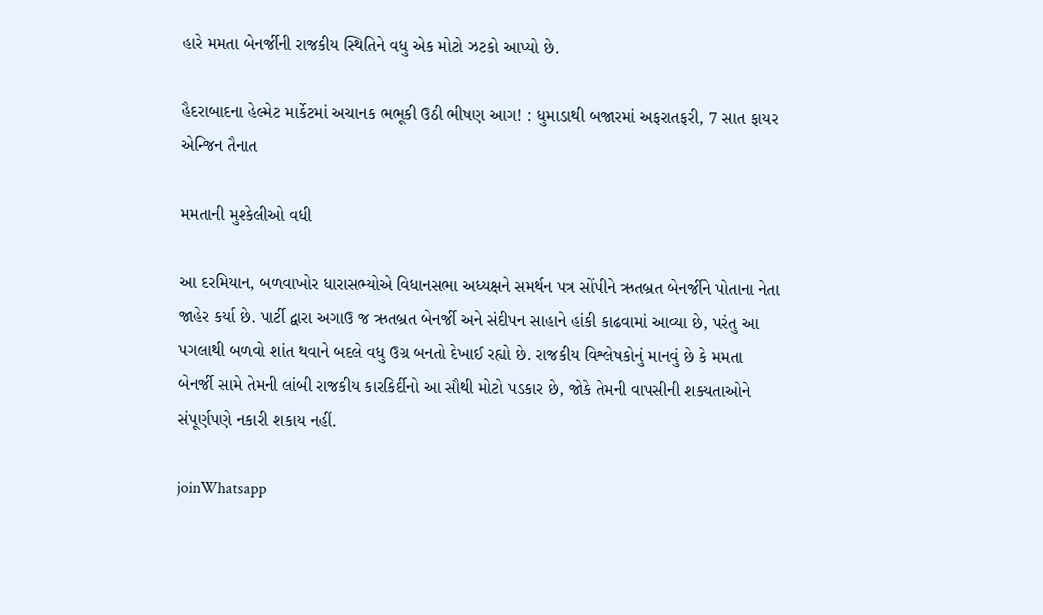હારે મમતા બેનર્જીની રાજકીય સ્થિતિને વધુ એક મોટો ઝટકો આપ્યો છે.

હૈદરાબાદના હેલ્મેટ માર્કેટમાં અચાનક ભભૂકી ઉઠી ભીષણ આગ! : ધુમાડાથી બજારમાં અફરાતફરી, 7 સાત ફાયર એન્જિન તૈનાત

મમતાની મુશ્કેલીઓ વધી

આ દરમિયાન, બળવાખોર ધારાસભ્યોએ વિધાનસભા અધ્યક્ષને સમર્થન પત્ર સોંપીને ઋતબ્રત બેનર્જીને પોતાના નેતા જાહેર કર્યા છે. પાર્ટી દ્વારા અગાઉ જ ઋતબ્રત બેનર્જી અને સંદીપન સાહાને હાંકી કાઢવામાં આવ્યા છે, પરંતુ આ પગલાથી બળવો શાંત થવાને બદલે વધુ ઉગ્ર બનતો દેખાઈ રહ્યો છે. રાજકીય વિશ્લેષકોનું માનવું છે કે મમતા બેનર્જી સામે તેમની લાંબી રાજકીય કારકિર્દીનો આ સૌથી મોટો પડકાર છે, જોકે તેમની વાપસીની શક્યતાઓને સંપૂર્ણપણે નકારી શકાય નહીં.

joinWhatsapp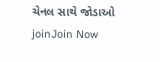ચેનલ સાથે જોડાઓ
joinJoin Now